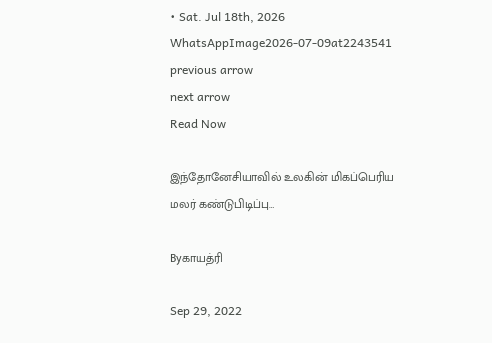• Sat. Jul 18th, 2026
WhatsAppImage2026-07-09at2243541
previous arrow
next arrow
Read Now

இந்தோனேசியாவில் உலகின் மிகப்பெரிய மலர் கண்டுபிடிப்பு…

Byகாயத்ரி

Sep 29, 2022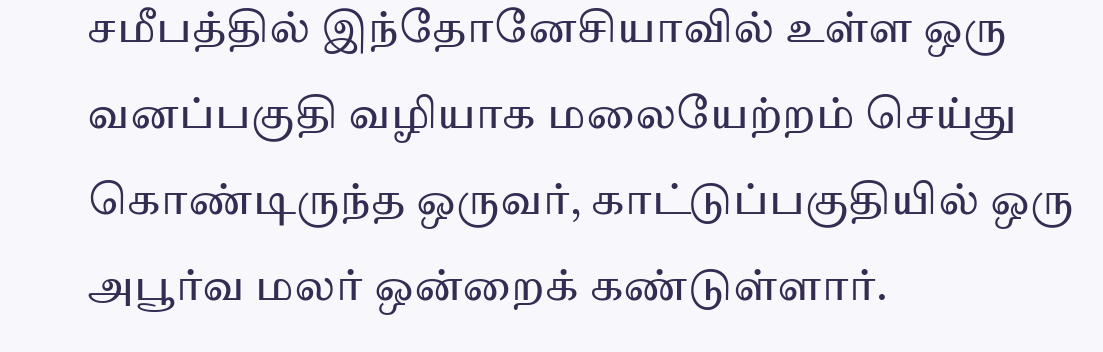சமீபத்தில் இந்தோனேசியாவில் உள்ள ஒரு வனப்பகுதி வழியாக மலையேற்றம் செய்து கொண்டிருந்த ஒருவர், காட்டுப்பகுதியில் ஒரு அபூர்வ மலர் ஒன்றைக் கண்டுள்ளார்.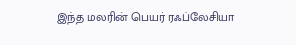இந்த மலரின் பெயர் ரஃப்லேசியா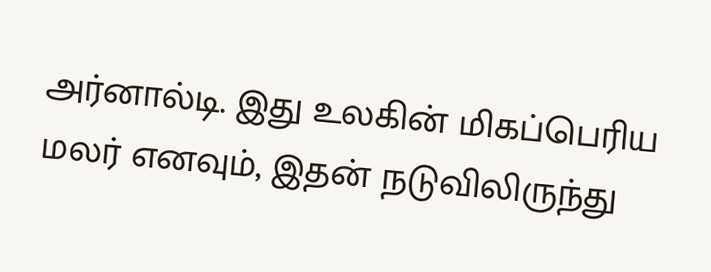அர்னால்டி. இது உலகின் மிகப்பெரிய மலர் எனவும், இதன் நடுவிலிருந்து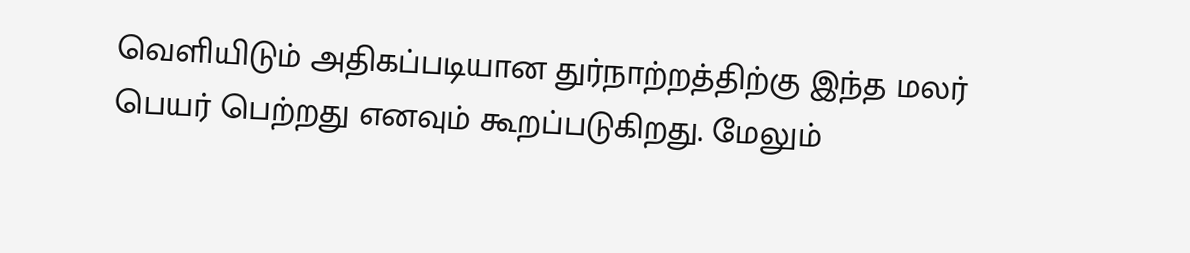வெளியிடும் அதிகப்படியான துர்நாற்றத்திற்கு இந்த மலர் பெயர் பெற்றது எனவும் கூறப்படுகிறது. மேலும்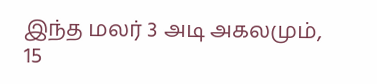இந்த மலர் 3 அடி அகலமும், 15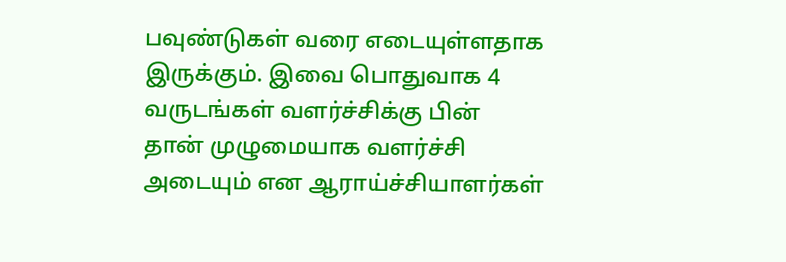பவுண்டுகள் வரை எடையுள்ளதாக இருக்கும். இவை பொதுவாக 4 வருடங்கள் வளர்ச்சிக்கு பின் தான் முழுமையாக வளர்ச்சி அடையும் என ஆராய்ச்சியாளர்கள்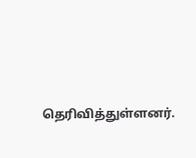தெரிவித்துள்ளனர்.